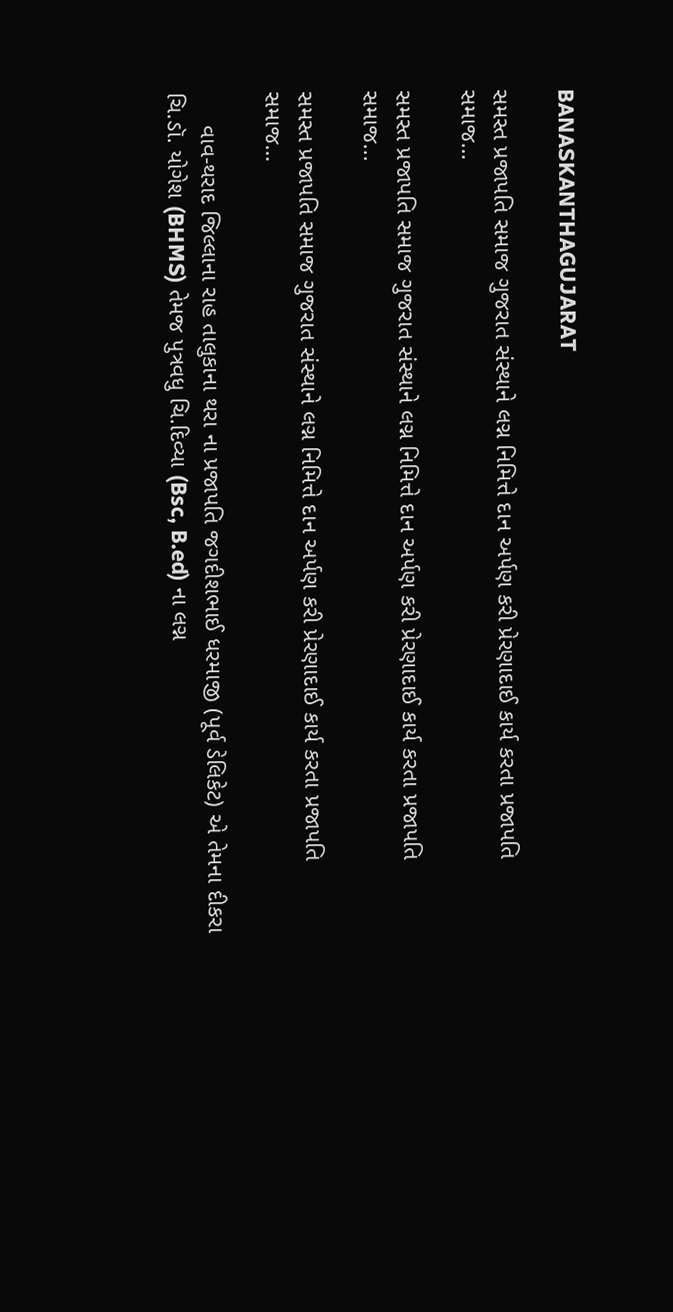BANASKANTHAGUJARAT

સમસ્ત પ્રજાપતિ સમાજ ગુજરાત સંસ્થાને લગ્ન નિમિત્તે દાન અર્પણ કરી પ્રેરણાદાઈ કાર્ય કરતા પ્રજાપતિ સમાજ…

સમસ્ત પ્રજાપતિ સમાજ ગુજરાત સંસ્થાને લગ્ન નિમિત્તે દાન અર્પણ કરી પ્રેરણાદાઈ કાર્ય કરતા પ્રજાપતિ સમાજ...

સમસ્ત પ્રજાપતિ સમાજ ગુજરાત સંસ્થાને લગ્ન નિમિત્તે દાન અર્પણ કરી પ્રેરણાદાઈ કાર્ય કરતા પ્રજાપતિ સમાજ…

     વાવ-થરાદ જિલ્લાના રાહ તાલુકાના થરા ના પ્રજાપતિ જગદીશભાઈ ધરમાજી (પૂર્વ ડેલિકેટ) એ તેમના દીકરા ચિ.ડૉ. યોગેશ (BHMS) તેમજ પુત્રવધુ ચિ.દિવ્યા (Bsc, B.ed) ના લગ્ન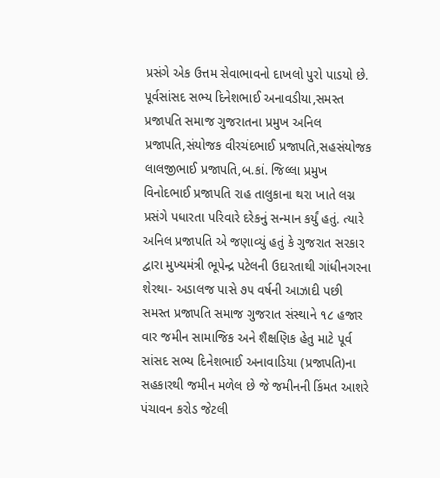પ્રસંગે એક ઉત્તમ સેવાભાવનો દાખલો પુરો પાડયો છે. પૂર્વસાંસદ સભ્ય દિનેશભાઈ અનાવડીયા,સમસ્ત પ્રજાપતિ સમાજ ગુજરાતના પ્રમુખ અનિલ પ્રજાપતિ,સંયોજક વીરચંદભાઈ પ્રજાપતિ,સહસંયોજક લાલજીભાઈ પ્રજાપતિ,બ.કાં. જિલ્લા પ્રમુખ વિનોદભાઈ પ્રજાપતિ રાહ તાલુકાના થરા ખાતે લગ્ન પ્રસંગે પધારતા પરિવારે દરેકનું સન્માન કર્યું હતું. ત્યારે અનિલ પ્રજાપતિ એ જણાવ્યું હતું કે ગુજરાત સરકાર દ્વારા મુખ્યમંત્રી ભૂપેન્દ્ર પટેલની ઉદારતાથી ગાંધીનગરના શેરથા- અડાલજ પાસે ૭૫ વર્ષની આઝાદી પછી સમસ્ત પ્રજાપતિ સમાજ ગુજરાત સંસ્થાને ૧૮ હજાર વાર જમીન સામાજિક અને શૈક્ષણિક હેતુ માટે પૂર્વ સાંસદ સભ્ય દિનેશભાઈ અનાવાડિયા (પ્રજાપતિ)ના સહકારથી જમીન મળેલ છે જે જમીનની કિંમત આશરે પંચાવન કરોડ જેટલી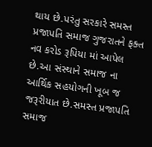થાય છે.પરંતુ સરકારે સમસ્ત પ્રજાપતિ સમાજ ગુજરાતને ફક્ત નવ કરોડ રૂપિયા માં આપેલ છે.આ સંસ્થાને સમાજ ના આર્થિક સહયોગની ખૂબ જ જરૂરીયાત છે.સમસ્ત પ્રજાપતિ સમાજ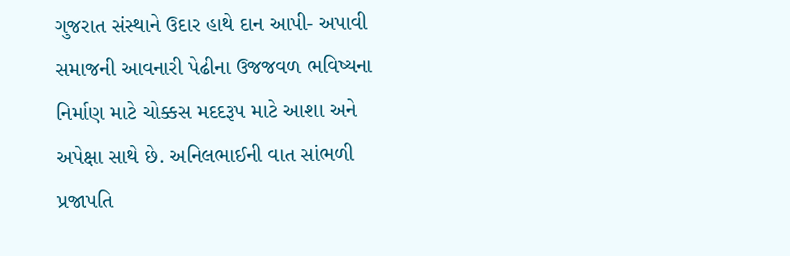ગુજરાત સંસ્થાને ઉદાર હાથે દાન આપી- અપાવી સમાજની આવનારી પેઢીના ઉજજવળ ભવિષ્યના નિર્માણ માટે ચોક્કસ મદદરૂપ માટે આશા અને અપેક્ષા સાથે છે. અનિલભાઈની વાત સાંભળી પ્રજાપતિ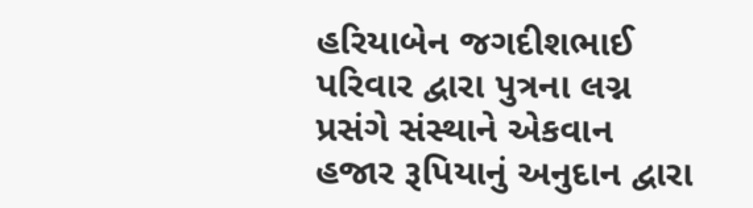હરિયાબેન જગદીશભાઈ પરિવાર દ્વારા પુત્રના લગ્ન પ્રસંગે સંસ્થાને એકવાન હજાર રૂપિયાનું અનુદાન દ્વારા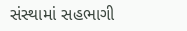સંસ્થામાં સહભાગી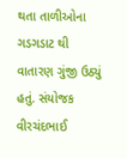થતા તાળીઓના ગડગડાટ થી વાતારણ ગુંજી ઉઠ્યું હતું. સંયોજક વીરચંદભાઈ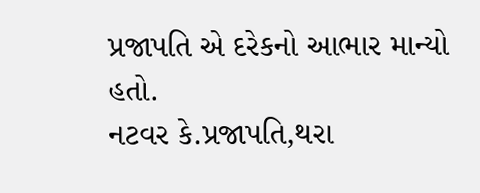પ્રજાપતિ એ દરેકનો આભાર માન્યો હતો.
નટવર કે.પ્રજાપતિ,થરા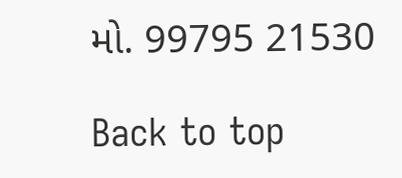મો. 99795 21530

Back to top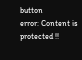button
error: Content is protected !!